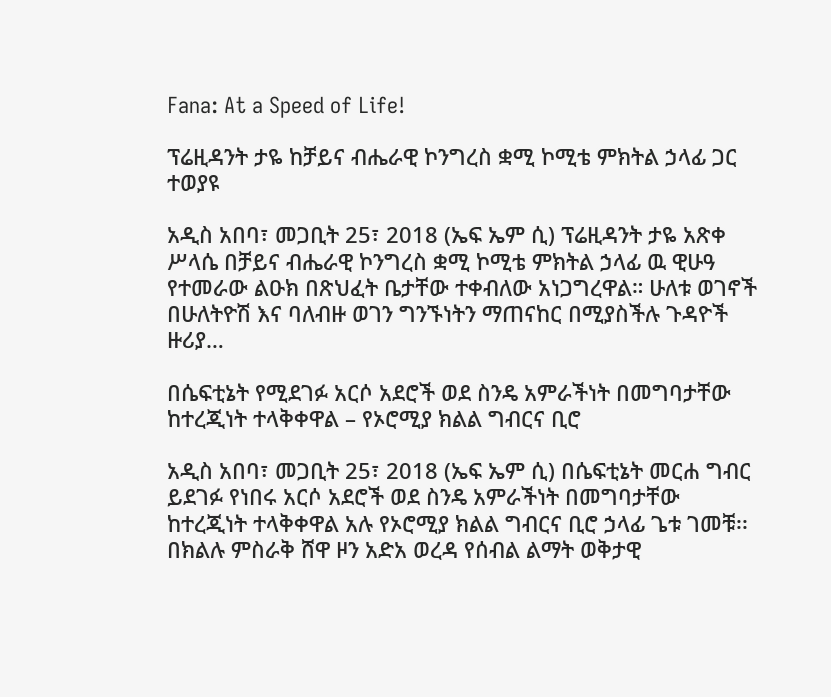Fana: At a Speed of Life!

ፕሬዚዳንት ታዬ ከቻይና ብሔራዊ ኮንግረስ ቋሚ ኮሚቴ ምክትል ኃላፊ ጋር ተወያዩ

አዲስ አበባ፣ መጋቢት 25፣ 2018 (ኤፍ ኤም ሲ) ፕሬዚዳንት ታዬ አጽቀ ሥላሴ በቻይና ብሔራዊ ኮንግረስ ቋሚ ኮሚቴ ምክትል ኃላፊ ዉ ዊሁዓ የተመራው ልዑክ በጽህፈት ቤታቸው ተቀብለው አነጋግረዋል። ሁለቱ ወገኖች በሁለትዮሽ እና ባለብዙ ወገን ግንኙነትን ማጠናከር በሚያስችሉ ጉዳዮች ዙሪያ…

በሴፍቲኔት የሚደገፉ አርሶ አደሮች ወደ ስንዴ አምራችነት በመግባታቸው ከተረጂነት ተላቅቀዋል – የኦሮሚያ ክልል ግብርና ቢሮ

አዲስ አበባ፣ መጋቢት 25፣ 2018 (ኤፍ ኤም ሲ) በሴፍቲኔት መርሐ ግብር ይደገፉ የነበሩ አርሶ አደሮች ወደ ስንዴ አምራችነት በመግባታቸው ከተረጂነት ተላቅቀዋል አሉ የኦሮሚያ ክልል ግብርና ቢሮ ኃላፊ ጌቱ ገመቹ፡፡ በክልሉ ምስራቅ ሸዋ ዞን አድአ ወረዳ የሰብል ልማት ወቅታዊ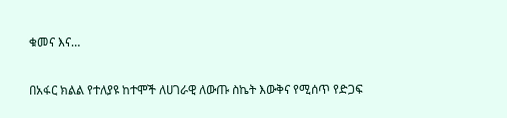ቁመና እና…

በአፋር ክልል የተለያዩ ከተሞች ለሀገራዊ ለውጡ ስኬት እውቅና የሚሰጥ የድጋፍ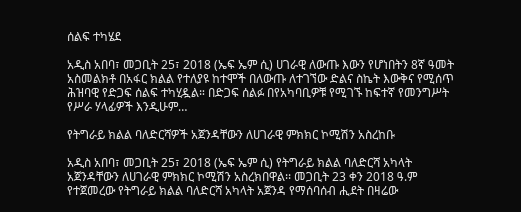ሰልፍ ተካሄደ

አዲስ አበባ፣ መጋቢት 25፣ 2018 (ኤፍ ኤም ሲ) ሀገራዊ ለውጡ እውን የሆነበትን 8ኛ ዓመት አስመልክቶ በአፋር ክልል የተለያዩ ከተሞች በለውጡ ለተገኘው ድልና ስኬት እውቅና የሚሰጥ ሕዝባዊ የድጋፍ ሰልፍ ተካሂዷል። በድጋፍ ሰልፉ በየአካባቢዎቹ የሚገኙ ከፍተኛ የመንግሥት የሥራ ሃላፊዎች እንዲሁም…

የትግራይ ክልል ባለድርሻዎች አጀንዳቸውን ለሀገራዊ ምክክር ኮሚሽን አስረከቡ

አዲስ አበባ፣ መጋቢት 25፣ 2018 (ኤፍ ኤም ሲ) የትግራይ ክልል ባለድርሻ አካላት አጀንዳቸውን ለሀገራዊ ምክክር ኮሚሽን አስረክበዋል፡፡ መጋቢት 23 ቀን 2018 ዓ.ም የተጀመረው የትግራይ ክልል ባለድርሻ አካላት አጀንዳ የማሰባሰብ ሒደት በዛሬው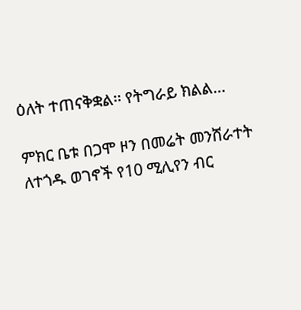ዕለት ተጠናቅቋል፡፡ የትግራይ ክልል…

ምክር ቤቱ በጋሞ ዞን በመሬት መንሸራተት ለተጎዱ ወገኖች የ10 ሚሊየን ብር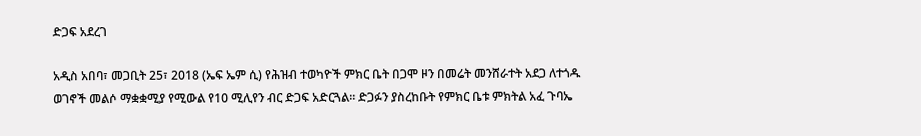ድጋፍ አደረገ

አዲስ አበባ፣ መጋቢት 25፣ 2018 (ኤፍ ኤም ሲ) የሕዝብ ተወካዮች ምክር ቤት በጋሞ ዞን በመሬት መንሸራተት አደጋ ለተጎዱ ወገኖች መልሶ ማቋቋሚያ የሚውል የ10 ሚሊየን ብር ድጋፍ አድርጓል። ድጋፉን ያስረከቡት የምክር ቤቱ ምክትል አፈ ጉባኤ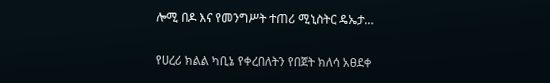ሎሚ በዶ እና የመንግሥት ተጠሪ ሚኒስትር ዴኤታ…

የሀረሪ ክልል ካቢኔ የቀረበለትን የበጀት ክለሳ አፀደቀ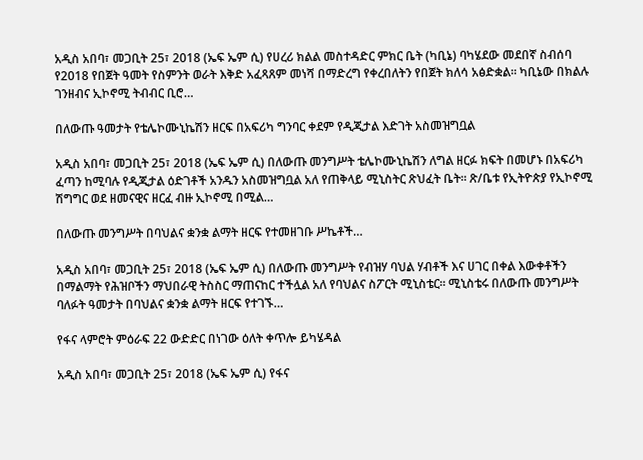አዲስ አበባ፣ መጋቢት 25፣ 2018 (ኤፍ ኤም ሲ) የሀረሪ ክልል መስተዳድር ምክር ቤት (ካቢኔ) ባካሄደው መደበኛ ስብሰባ የ2018 የበጀት ዓመት የስምንት ወራት እቅድ አፈጻጸም መነሻ በማድረግ የቀረበለትን የበጀት ክለሳ አፅድቋል። ካቢኔው በክልሉ ገንዘብና ኢኮኖሚ ትብብር ቢሮ…

በለውጡ ዓመታት የቴሌኮሙኒኬሽን ዘርፍ በአፍሪካ ግንባር ቀደም የዲጂታል እድገት አስመዝግቧል

አዲስ አበባ፣ መጋቢት 25፣ 2018 (ኤፍ ኤም ሲ) በለውጡ መንግሥት ቴሌኮሙኒኬሽን ለግል ዘርፉ ክፍት በመሆኑ በአፍሪካ ፈጣን ከሚባሉ የዲጂታል ዕድገቶች አንዱን አስመዝግቧል አለ የጠቅላይ ሚኒስትር ጽህፈት ቤት። ጽ/ቤቱ የኢትዮጵያ የኢኮኖሚ ሽግግር ወደ ዘመናዊና ዘርፈ ብዙ ኢኮኖሚ በሚል…

በለውጡ መንግሥት በባህልና ቋንቋ ልማት ዘርፍ የተመዘገቡ ሥኬቶች…

አዲስ አበባ፣ መጋቢት 25፣ 2018 (ኤፍ ኤም ሲ) በለውጡ መንግሥት የብዝሃ ባህል ሃብቶች እና ሀገር በቀል እውቀቶችን በማልማት የሕዝቦችን ማህበራዊ ትስስር ማጠናከር ተችሏል አለ የባህልና ስፖርት ሚኒስቴር፡፡ ሚኒስቴሩ በለውጡ መንግሥት ባለፉት ዓመታት በባህልና ቋንቋ ልማት ዘርፍ የተገኙ…

የፋና ላምሮት ምዕራፍ 22 ውድድር በነገው ዕለት ቀጥሎ ይካሄዳል

አዲስ አበባ፣ መጋቢት 25፣ 2018 (ኤፍ ኤም ሲ) የፋና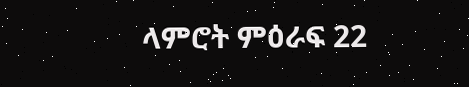ላምሮት ምዕራፍ 22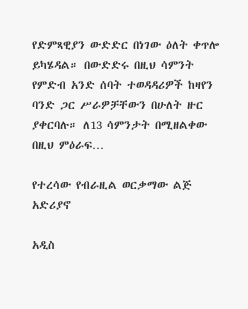የድምጻዊያን ውድድር በነገው ዕለት ቀጥሎ ይካሄዳል። በውድድሩ በዚህ ሳምንት የምድብ አንድ ሰባት ተወዳዳሪዎች ከዛየን ባንድ ጋር ሥራዎቻቸውን በሁለት ዙር ያቀርባሉ። ለ13 ሳምንታት በሚዘልቀው በዚህ ምዕራፍ…

የተረሳው የብራዚል ወርቃማው ልጅ አድሪያኖ

አዲስ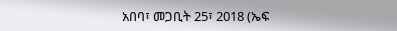አበባ፣ መጋቢት 25፣ 2018 (ኤፍ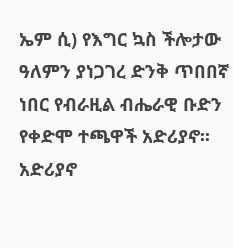ኤም ሲ) የእግር ኳስ ችሎታው ዓለምን ያነጋገረ ድንቅ ጥበበኛ ነበር የብራዚል ብሔራዊ ቡድን የቀድሞ ተጫዋች አድሪያኖ፡፡ አድሪያኖ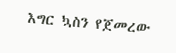እግር ኳስን የጀመረው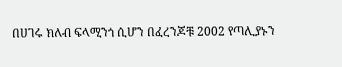በሀገሩ ክለብ ፍላሚንጎ ሲሆን በፈረንጆቹ 2002 የጣሊያኑን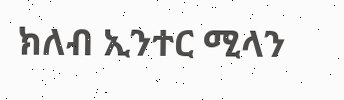ክለብ ኢንተር ሚላን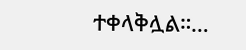ተቀላቅሏል።…